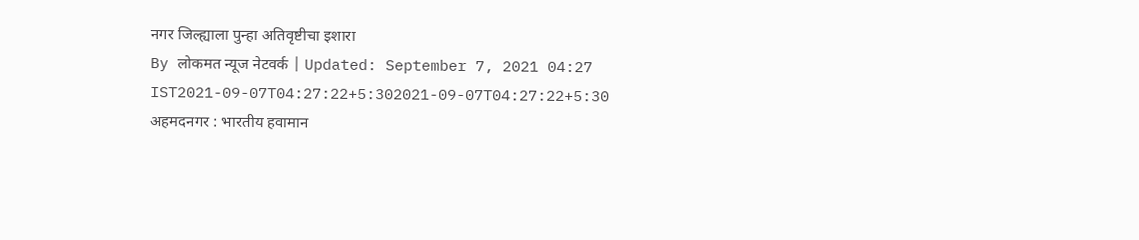नगर जिल्ह्याला पुन्हा अतिवृष्टीचा इशारा
By लोकमत न्यूज नेटवर्क | Updated: September 7, 2021 04:27 IST2021-09-07T04:27:22+5:302021-09-07T04:27:22+5:30
अहमदनगर : भारतीय हवामान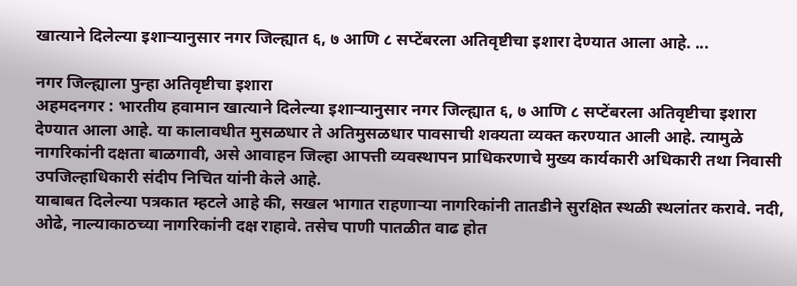खात्याने दिलेल्या इशाऱ्यानुसार नगर जिल्ह्यात ६, ७ आणि ८ सप्टेंबरला अतिवृष्टीचा इशारा देण्यात आला आहे. ...

नगर जिल्ह्याला पुन्हा अतिवृष्टीचा इशारा
अहमदनगर : भारतीय हवामान खात्याने दिलेल्या इशाऱ्यानुसार नगर जिल्ह्यात ६, ७ आणि ८ सप्टेंबरला अतिवृष्टीचा इशारा देण्यात आला आहे. या कालावधीत मुसळधार ते अतिमुसळधार पावसाची शक्यता व्यक्त करण्यात आली आहे. त्यामुळे नागरिकांनी दक्षता बाळगावी, असे आवाहन जिल्हा आपत्ती व्यवस्थापन प्राधिकरणाचे मुख्य कार्यकारी अधिकारी तथा निवासी उपजिल्हाधिकारी संदीप निचित यांनी केले आहे.
याबाबत दिलेल्या पत्रकात म्हटले आहे की, सखल भागात राहणाऱ्या नागरिकांनी तातडीने सुरक्षित स्थळी स्थलांतर करावे. नदी, ओढे, नाल्याकाठच्या नागरिकांनी दक्ष राहावे. तसेच पाणी पातळीत वाढ होत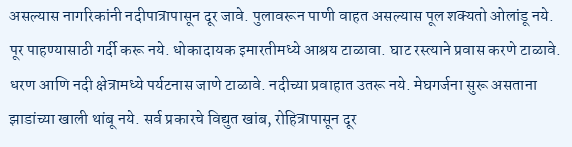असल्यास नागरिकांनी नदीपात्रापासून दूर जावे. पुलावरून पाणी वाहत असल्यास पूल शक्यतो ओलांडू नये. पूर पाहण्यासाठी गर्दी करू नये. धोकादायक इमारतीमध्ये आश्रय टाळावा. घाट रस्त्याने प्रवास करणे टाळावे. धरण आणि नदी क्षेत्रामध्ये पर्यटनास जाणे टाळावे. नदीच्या प्रवाहात उतरू नये. मेघगर्जना सुरू असताना झाडांच्या खाली थांबू नये. सर्व प्रकारचे विद्युत खांब, रोहित्रापासून दूर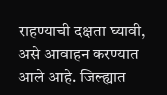राहण्याची दक्षता घ्यावी, असे आवाहन करण्यात आले आहे. जिल्ह्यात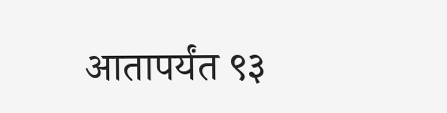आतापर्यंत ९३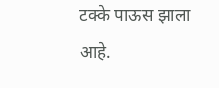टक्के पाऊस झाला आहे.